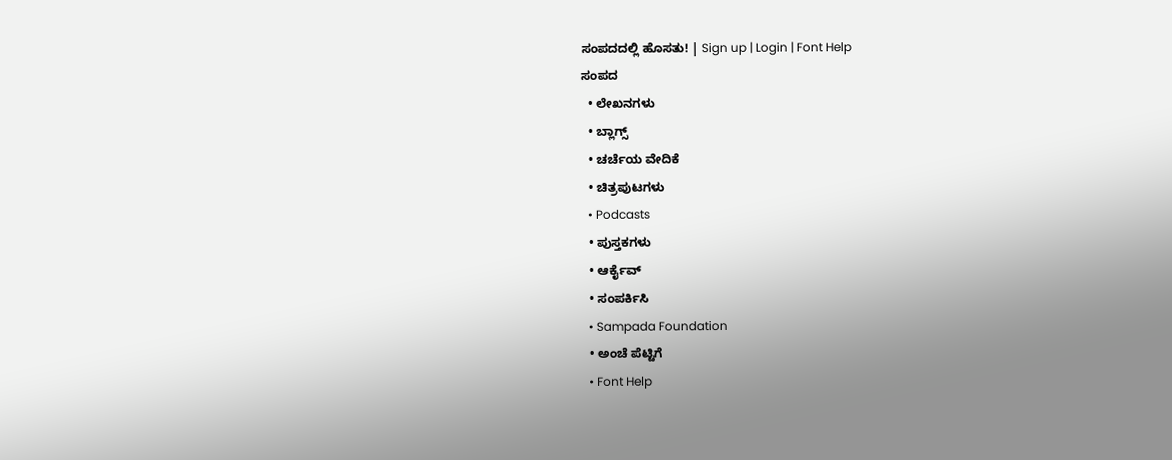ಸಂಪದದಲ್ಲಿ ಹೊಸತು! | Sign up | Login | Font Help
ಸಂಪದ
  • ಲೇಖನಗಳು
  • ಬ್ಲಾಗ್ಸ್
  • ಚರ್ಚೆಯ ವೇದಿಕೆ
  • ಚಿತ್ರಪುಟಗಳು
  • Podcasts
  • ಪುಸ್ತಕಗಳು
  • ಆರ್ಕೈವ್
  • ಸಂಪರ್ಕಿಸಿ
  • Sampada Foundation
  • ಅಂಚೆ ಪೆಟ್ಟಿಗೆ
  • Font Help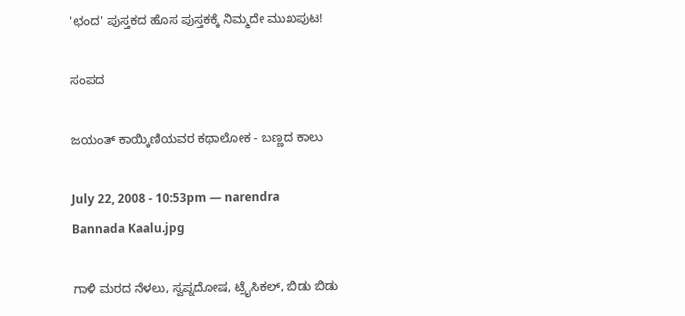'ಛಂದ' ಪುಸ್ತಕದ ಹೊಸ ಪುಸ್ತಕಕ್ಕೆ ನಿಮ್ಮದೇ ಮುಖಪುಟ!

ಸಂಪದ

ಜಯಂತ್ ಕಾಯ್ಕಿಣಿಯವರ ಕಥಾಲೋಕ - ಬಣ್ಣದ ಕಾಲು

July 22, 2008 - 10:53pm — narendra
Bannada Kaalu.jpg

ಗಾಳಿ ಮರದ ನೆಳಲು, ಸ್ವಪ್ನದೋಷ, ಟ್ರೈಸಿಕಲ್, ಬಿಡು ಬಿಡು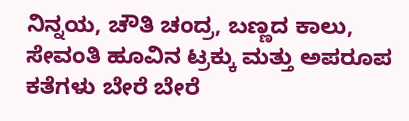ನಿನ್ನಯ, ಚೌತಿ ಚಂದ್ರ, ಬಣ್ಣದ ಕಾಲು, ಸೇವಂತಿ ಹೂವಿನ ಟ್ರಕ್ಕು ಮತ್ತು ಅಪರೂಪ ಕತೆಗಳು ಬೇರೆ ಬೇರೆ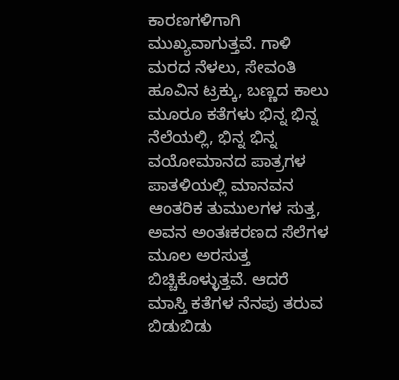ಕಾರಣಗಳಿಗಾಗಿ ಮುಖ್ಯವಾಗುತ್ತವೆ. ಗಾಳಿ ಮರದ ನೆಳಲು, ಸೇವಂತಿ ಹೂವಿನ ಟ್ರಕ್ಕು, ಬಣ್ಣದ ಕಾಲು ಮೂರೂ ಕತೆಗಳು ಭಿನ್ನ ಭಿನ್ನ ನೆಲೆಯಲ್ಲಿ, ಭಿನ್ನ ಭಿನ್ನ ವಯೋಮಾನದ ಪಾತ್ರಗಳ ಪಾತಳಿಯಲ್ಲಿ ಮಾನವನ ಆಂತರಿಕ ತುಮುಲಗಳ ಸುತ್ತ, ಅವನ ಅಂತಃಕರಣದ ಸೆಲೆಗಳ ಮೂಲ ಅರಸುತ್ತ ಬಿಚ್ಚಿಕೊಳ್ಳುತ್ತವೆ. ಆದರೆ ಮಾಸ್ತಿ ಕತೆಗಳ ನೆನಪು ತರುವ ಬಿಡುಬಿಡು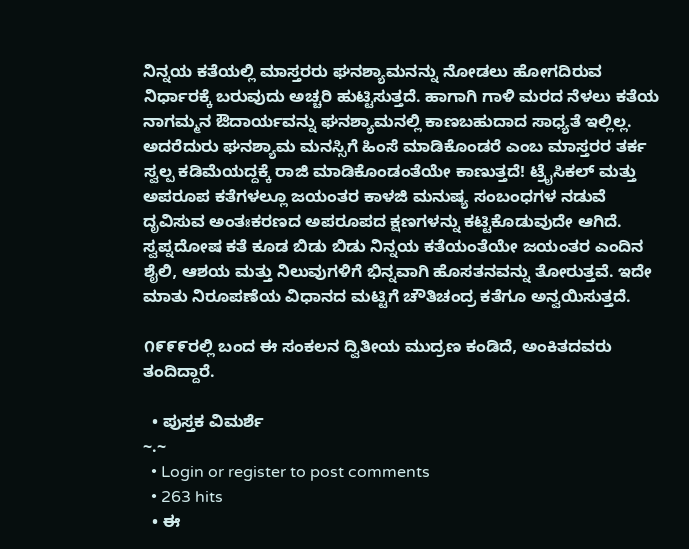ನಿನ್ನಯ ಕತೆಯಲ್ಲಿ ಮಾಸ್ತರರು ಘನಶ್ಯಾಮನನ್ನು ನೋಡಲು ಹೋಗದಿರುವ ನಿರ್ಧಾರಕ್ಕೆ ಬರುವುದು ಅಚ್ಚರಿ ಹುಟ್ಟಿಸುತ್ತದೆ. ಹಾಗಾಗಿ ಗಾಳಿ ಮರದ ನೆಳಲು ಕತೆಯ ನಾಗಮ್ಮನ ಔದಾರ್ಯವನ್ನು ಘನಶ್ಯಾಮನಲ್ಲಿ ಕಾಣಬಹುದಾದ ಸಾಧ್ಯತೆ ಇಲ್ಲಿಲ್ಲ. ಅದರೆದುರು ಘನಶ್ಯಾಮ ಮನಸ್ಸಿಗೆ ಹಿಂಸೆ ಮಾಡಿಕೊಂಡರೆ ಎಂಬ ಮಾಸ್ತರರ ತರ್ಕ ಸ್ವಲ್ಪ ಕಡಿಮೆಯದ್ದಕ್ಕೆ ರಾಜಿ ಮಾಡಿಕೊಂಡಂತೆಯೇ ಕಾಣುತ್ತದೆ! ಟ್ರೈಸಿಕಲ್ ಮತ್ತು ಅಪರೂಪ ಕತೆಗಳಲ್ಲೂ ಜಯಂತರ ಕಾಳಜಿ ಮನುಷ್ಯ ಸಂಬಂಧಗಳ ನಡುವೆ ದೃವಿಸುವ ಅಂತಃಕರಣದ ಅಪರೂಪದ ಕ್ಷಣಗಳನ್ನು ಕಟ್ಟಿಕೊಡುವುದೇ ಆಗಿದೆ. ಸ್ವಪ್ನದೋಷ ಕತೆ ಕೂಡ ಬಿಡು ಬಿಡು ನಿನ್ನಯ ಕತೆಯಂತೆಯೇ ಜಯಂತರ ಎಂದಿನ ಶೈಲಿ, ಆಶಯ ಮತ್ತು ನಿಲುವುಗಳಿಗೆ ಭಿನ್ನವಾಗಿ ಹೊಸತನವನ್ನು ತೋರುತ್ತವೆ. ಇದೇ ಮಾತು ನಿರೂಪಣೆಯ ವಿಧಾನದ ಮಟ್ಟಿಗೆ ಚೌತಿಚಂದ್ರ ಕತೆಗೂ ಅನ್ವಯಿಸುತ್ತದೆ.

೧೯೯೯ರಲ್ಲಿ ಬಂದ ಈ ಸಂಕಲನ ದ್ವಿತೀಯ ಮುದ್ರಣ ಕಂಡಿದೆ, ಅಂಕಿತದವರು ತಂದಿದ್ದಾರೆ.

  • ಪುಸ್ತಕ ವಿಮರ್ಶೆ
~.~
  • Login or register to post comments
  • 263 hits
  • ಈ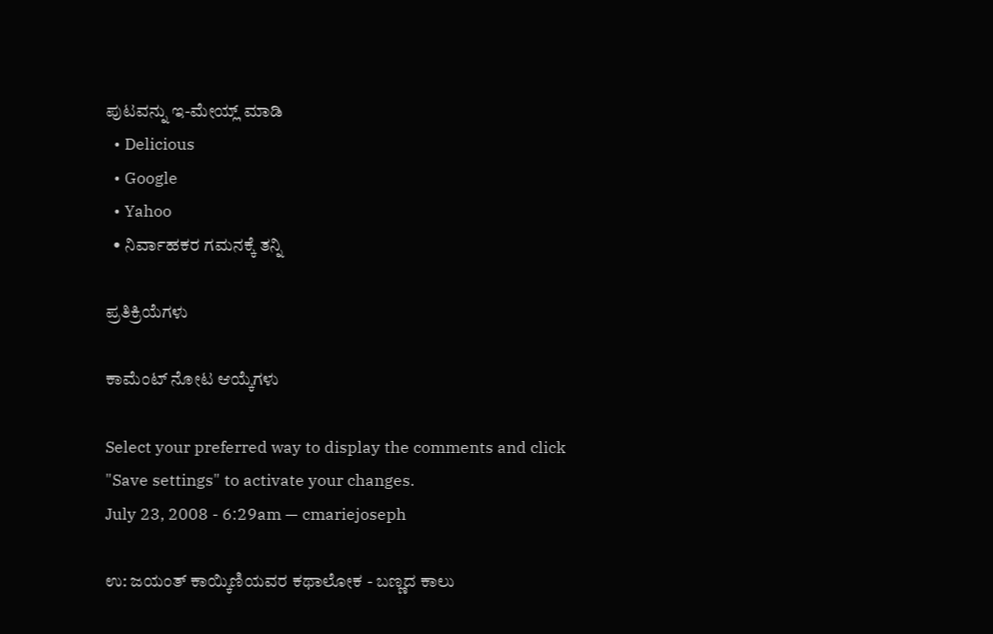ಪುಟವನ್ನು ಇ-ಮೇಯ್ಲ್ ಮಾಡಿ
  • Delicious
  • Google
  • Yahoo
  • ನಿರ್ವಾಹಕರ ಗಮನಕ್ಕೆ ತನ್ನಿ

ಪ್ರತಿಕ್ರಿಯೆಗಳು

ಕಾಮೆಂಟ್ ನೋಟ ಆಯ್ಕೆಗಳು

Select your preferred way to display the comments and click "Save settings" to activate your changes.
July 23, 2008 - 6:29am — cmariejoseph

ಉ: ಜಯಂತ್ ಕಾಯ್ಕಿಣಿಯವರ ಕಥಾಲೋಕ - ಬಣ್ಣದ ಕಾಲು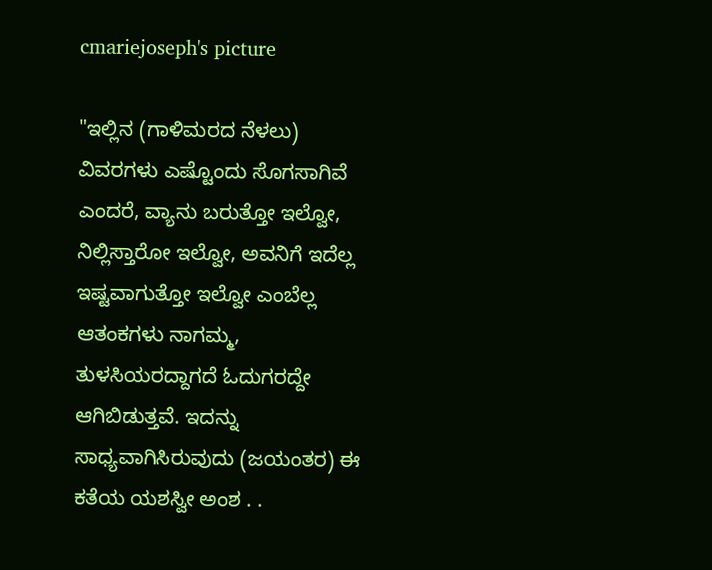cmariejoseph's picture

"ಇಲ್ಲಿನ (ಗಾಳಿಮರದ ನೆಳಲು) ವಿವರಗಳು ಎಷ್ಟೊಂದು ಸೊಗಸಾಗಿವೆ ಎಂದರೆ, ವ್ಯಾನು ಬರುತ್ತೋ ಇಲ್ವೋ, ನಿಲ್ಲಿಸ್ತಾರೋ ಇಲ್ವೋ, ಅವನಿಗೆ ಇದೆಲ್ಲ ಇಷ್ಟವಾಗುತ್ತೋ ಇಲ್ವೋ ಎಂಬೆಲ್ಲ ಆತಂಕಗಳು ನಾಗಮ್ಮ, ತುಳಸಿಯರದ್ದಾಗದೆ ಓದುಗರದ್ದೇ ಆಗಿಬಿಡುತ್ತವೆ. ಇದನ್ನು ಸಾಧ್ಯವಾಗಿಸಿರುವುದು (ಜಯಂತರ) ಈ ಕತೆಯ ಯಶಸ್ವೀ ಅಂಶ . .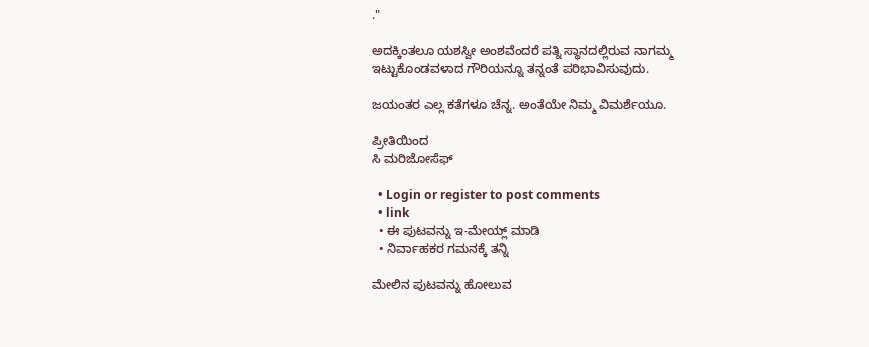."

ಅದಕ್ಕಿಂತಲೂ ಯಶಸ್ವೀ ಅಂಶವೆಂದರೆ ಪತ್ನಿ ಸ್ಥಾನದಲ್ಲಿರುವ ನಾಗಮ್ಮ ಇಟ್ಟುಕೊಂಡವಳಾದ ಗೌರಿಯನ್ನೂ ತನ್ನಂತೆ ಪರಿಭಾವಿಸುವುದು.

ಜಯಂತರ ಎಲ್ಲ ಕತೆಗಳೂ ಚೆನ್ನ. ಅಂತೆಯೇ ನಿಮ್ಮ ವಿಮರ್ಶೆಯೂ.

ಪ್ರೀತಿಯಿಂದ
ಸಿ ಮರಿಜೋಸೆಫ್

  • Login or register to post comments
  • link
  • ಈ ಪುಟವನ್ನು ಇ-ಮೇಯ್ಲ್ ಮಾಡಿ
  • ನಿರ್ವಾಹಕರ ಗಮನಕ್ಕೆ ತನ್ನಿ

ಮೇಲಿನ ಪುಟವನ್ನು ಹೋಲುವ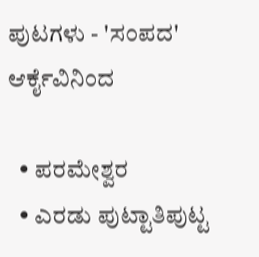ಪುಟಗಳು - 'ಸಂಪದ' ಆರ್ಕೈವಿನಿಂದ

  • ಪರಮೇಶ್ವರ
  • ಎರಡು ಪುಟ್ಟಾತಿಪುಟ್ಟ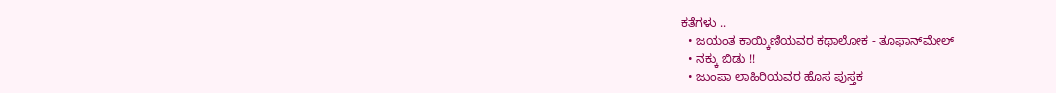ಕತೆಗಳು ..
  • ಜಯಂತ ಕಾಯ್ಕಿಣಿಯವರ ಕಥಾಲೋಕ - ತೂಫಾನ್‌ಮೇಲ್
  • ನಕ್ಕು ಬಿಡು !!
  • ಜುಂಪಾ ಲಾಹಿರಿಯವರ ಹೊಸ ಪುಸ್ತಕ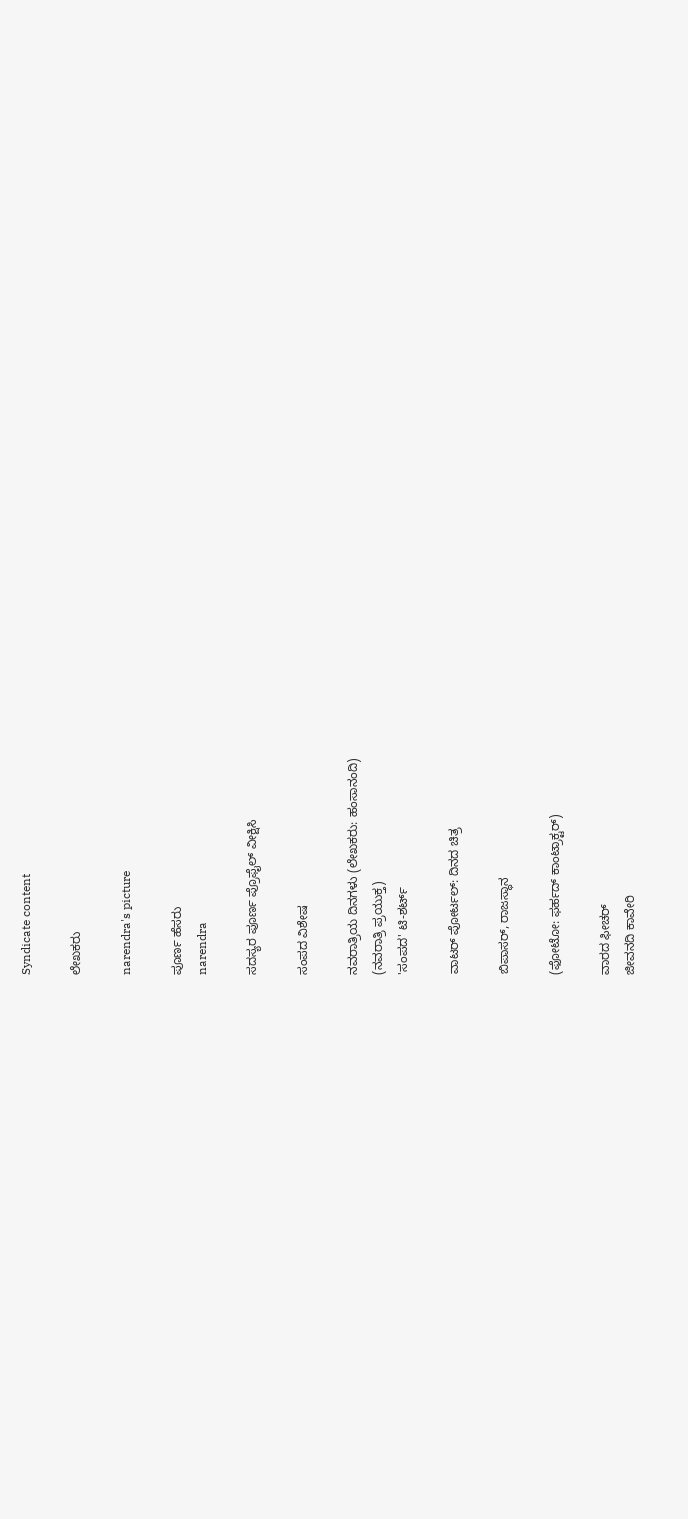Syndicate content

ಲೇಖಕರು

narendra's picture

ಪೂರ್ಣ ಹೆಸರು
narendra

ಸದಸ್ಯರ ಪೂರ್ಣ ಪ್ರೊಫೈಲ್ ವೀಕ್ಷಿಸಿ

ಸಂಪದ ವಿಶೇಷ

ನವರಾತ್ರಿಯ ದಿನಗಳು (ಲೇಖಕರು: ಹಂಸಾನಂದಿ)
(ನವರಾತ್ರಿ ಪ್ರಯುಕ್ತ)
'ಸಂಪದ' ಟಿ-ಶರ್ಟ್

ವಾಟರ್ ಪೋರ್ಟಲ್: ದಿನದ ಚಿತ್ರ

ಬಿಪಾಸರ್, ರಾಜಸ್ಥಾನ

(ಫೋಟೋ: ಫರ್ಹದ್ ಕಾಂಟ್ರಾಕ್ಟರ್)

ವಾರದ ಫೀಚರ್
ಜೀವನದಿ ಕಾವೇರಿ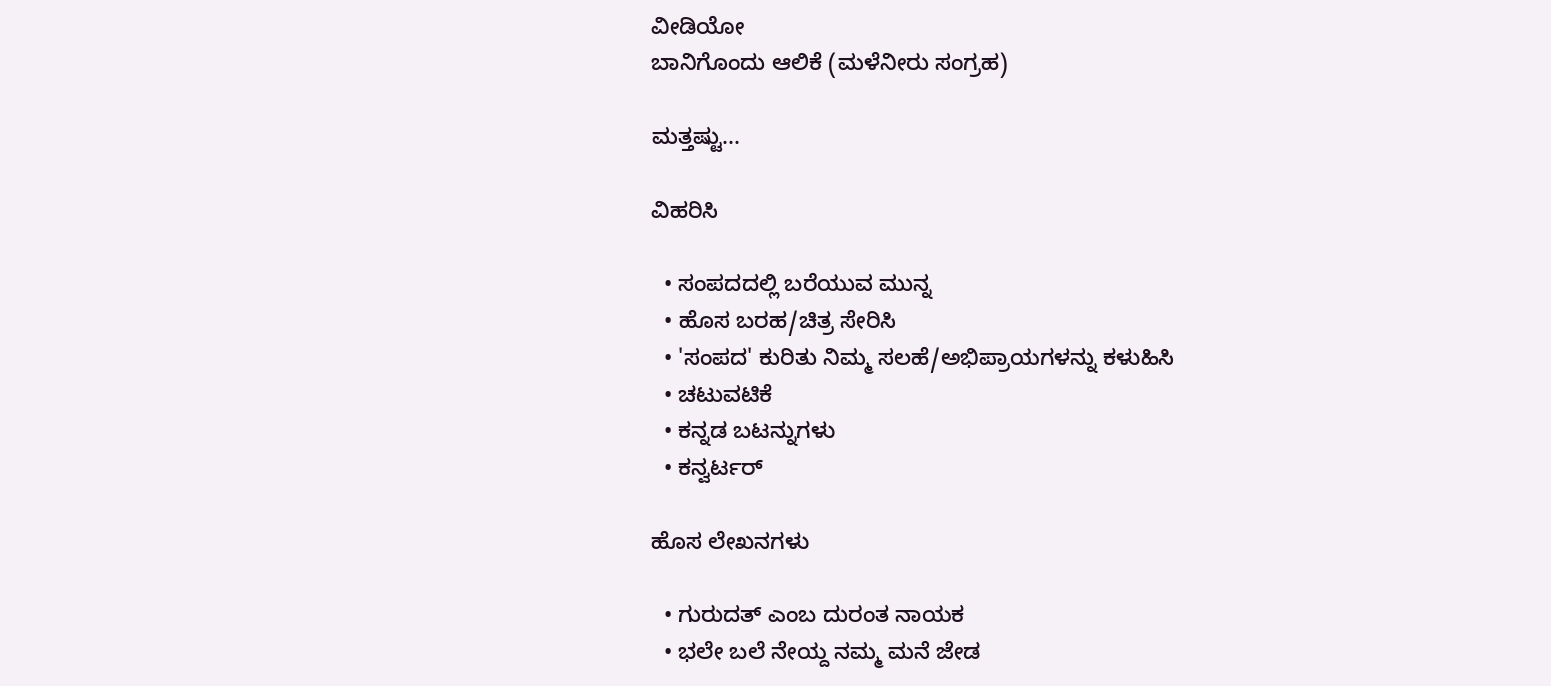ವೀಡಿಯೋ
ಬಾನಿಗೊಂದು ಆಲಿಕೆ (ಮಳೆನೀರು ಸಂಗ್ರಹ)

ಮತ್ತಷ್ಟು...

ವಿಹರಿಸಿ

  • ಸಂಪದದಲ್ಲಿ ಬರೆಯುವ ಮುನ್ನ
  • ಹೊಸ ಬರಹ/ಚಿತ್ರ ಸೇರಿಸಿ
  • 'ಸಂಪದ' ಕುರಿತು ನಿಮ್ಮ ಸಲಹೆ/ಅಭಿಪ್ರಾಯಗಳನ್ನು ಕಳುಹಿಸಿ
  • ಚಟುವಟಿಕೆ
  • ಕನ್ನಡ ಬಟನ್ನುಗಳು
  • ಕನ್ವರ್ಟರ್

ಹೊಸ ಲೇಖನಗಳು

  • ಗುರುದತ್ ಎಂಬ ದುರಂತ ನಾಯಕ
  • ಭಲೇ ಬಲೆ ನೇಯ್ದ ನಮ್ಮ ಮನೆ ಜೇಡ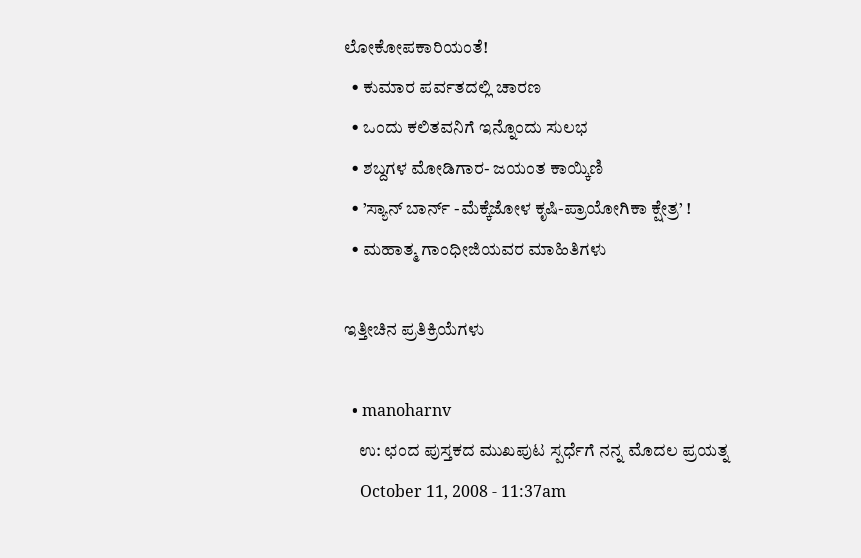ಲೋಕೋಪಕಾರಿಯಂತೆ!
  • ಕುಮಾರ ಪರ್ವತದಲ್ಲಿ ಚಾರಣ
  • ಒಂದು ಕಲಿತವನಿಗೆ ಇನ್ನೊಂದು ಸುಲಭ
  • ಶಬ್ದಗಳ ಮೋಡಿಗಾರ- ಜಯಂತ ಕಾಯ್ಕಿಣಿ
  • ’ಸ್ಯಾನ್ ಬಾರ್ನ್ -ಮೆಕ್ಕೆಜೋಳ ಕೃಷಿ-ಪ್ರಾಯೋಗಿಕಾ ಕ್ಷೇತ್ರ’ !
  • ಮಹಾತ್ಮ ಗಾಂಧೀಜಿಯವರ ಮಾಹಿತಿಗಳು

ಇತ್ತೀಚಿನ ಪ್ರತಿಕ್ರಿಯೆಗಳು

  • manoharnv
    ಉ: ಛಂದ ಪುಸ್ತಕದ ಮುಖಪುಟ ಸ್ಪರ್ಧೆಗೆ ನನ್ನ ಮೊದಲ ಪ್ರಯತ್ನ
    October 11, 2008 - 11:37am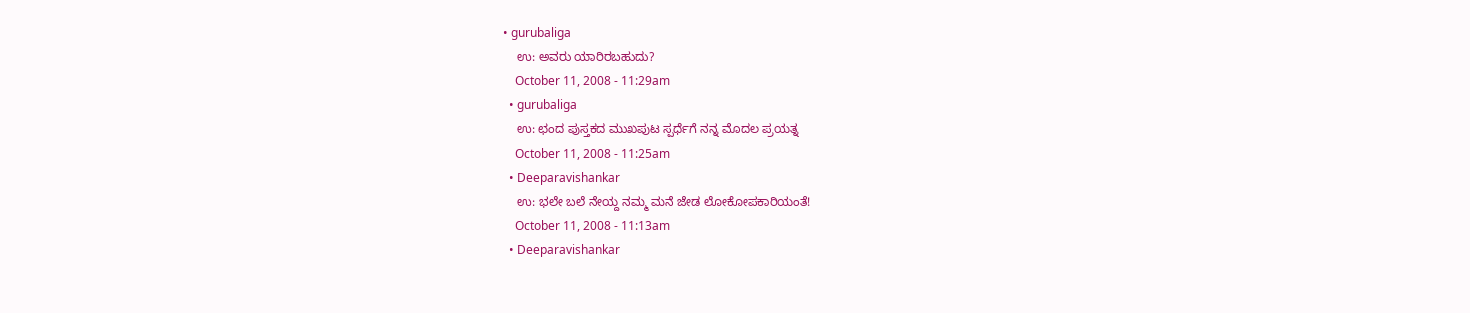• gurubaliga
    ಉ: ಅವರು ಯಾರಿರಬಹುದು?
    October 11, 2008 - 11:29am
  • gurubaliga
    ಉ: ಛಂದ ಪುಸ್ತಕದ ಮುಖಪುಟ ಸ್ಪರ್ಧೆಗೆ ನನ್ನ ಮೊದಲ ಪ್ರಯತ್ನ
    October 11, 2008 - 11:25am
  • Deeparavishankar
    ಉ: ಭಲೇ ಬಲೆ ನೇಯ್ದ ನಮ್ಮ ಮನೆ ಜೇಡ ಲೋಕೋಪಕಾರಿಯಂತೆ!
    October 11, 2008 - 11:13am
  • Deeparavishankar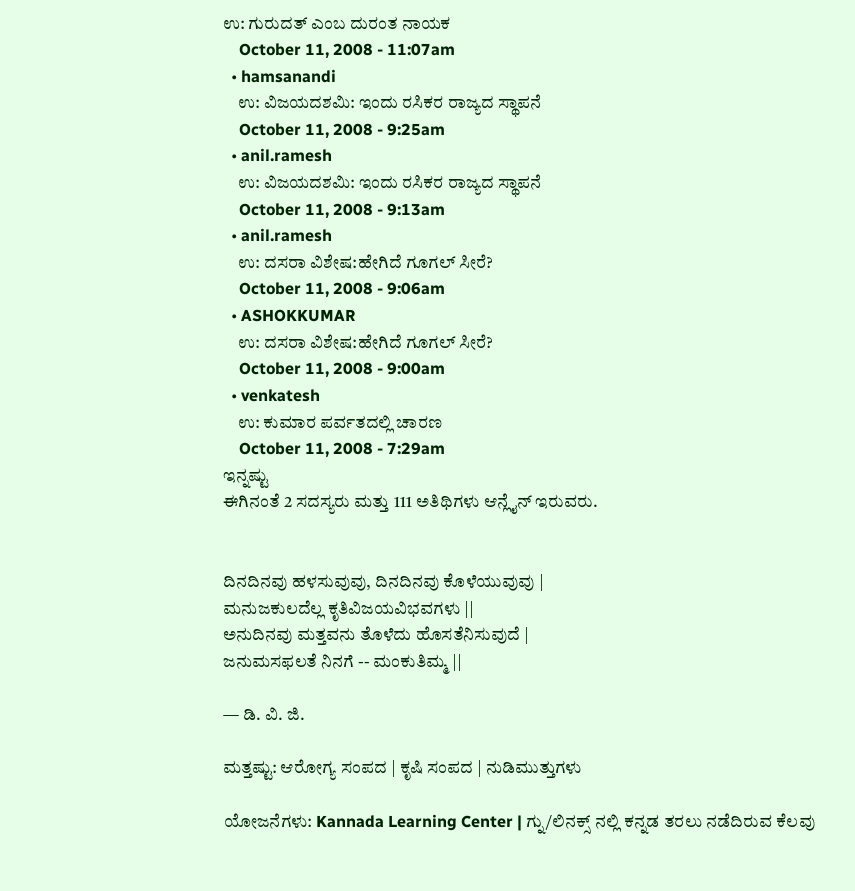ಉ: ಗುರುದತ್ ಎಂಬ ದುರಂತ ನಾಯಕ
    October 11, 2008 - 11:07am
  • hamsanandi
    ಉ: ವಿಜಯದಶಮಿ: ಇಂದು ರಸಿಕರ ರಾಜ್ಯದ ಸ್ಥಾಪನೆ
    October 11, 2008 - 9:25am
  • anil.ramesh
    ಉ: ವಿಜಯದಶಮಿ: ಇಂದು ರಸಿಕರ ರಾಜ್ಯದ ಸ್ಥಾಪನೆ
    October 11, 2008 - 9:13am
  • anil.ramesh
    ಉ: ದಸರಾ ವಿಶೇಷ:ಹೇಗಿದೆ ಗೂಗಲ್ ಸೀರೆ?
    October 11, 2008 - 9:06am
  • ASHOKKUMAR
    ಉ: ದಸರಾ ವಿಶೇಷ:ಹೇಗಿದೆ ಗೂಗಲ್ ಸೀರೆ?
    October 11, 2008 - 9:00am
  • venkatesh
    ಉ: ಕುಮಾರ ಪರ್ವತದಲ್ಲಿ ಚಾರಣ
    October 11, 2008 - 7:29am
ಇನ್ನಷ್ಟು
ಈಗಿನಂತೆ 2 ಸದಸ್ಯರು ಮತ್ತು 111 ಅತಿಥಿಗಳು ಆನ್ಲೈನ್ ಇರುವರು.


ದಿನದಿನವು ಹಳಸುವುವು, ದಿನದಿನವು ಕೊಳೆಯುವುವು |
ಮನುಜಕುಲದೆಲ್ಲ ಕೃತಿವಿಜಯವಿಭವಗಳು ||
ಅನುದಿನವು ಮತ್ತವನು ತೊಳೆದು ಹೊಸತೆನಿಸುವುದೆ |
ಜನುಮಸಫಲತೆ ನಿನಗೆ -- ಮಂಕುತಿಮ್ಮ ||

— ಡಿ. ವಿ. ಜಿ.

ಮತ್ತಷ್ಟು: ಆರೋಗ್ಯ ಸಂಪದ | ಕೃಷಿ ಸಂಪದ | ನುಡಿಮುತ್ತುಗಳು

ಯೋಜನೆಗಳು: Kannada Learning Center | ಗ್ನು/ಲಿನಕ್ಸ್ ನಲ್ಲಿ ಕನ್ನಡ ತರಲು ನಡೆದಿರುವ ಕೆಲವು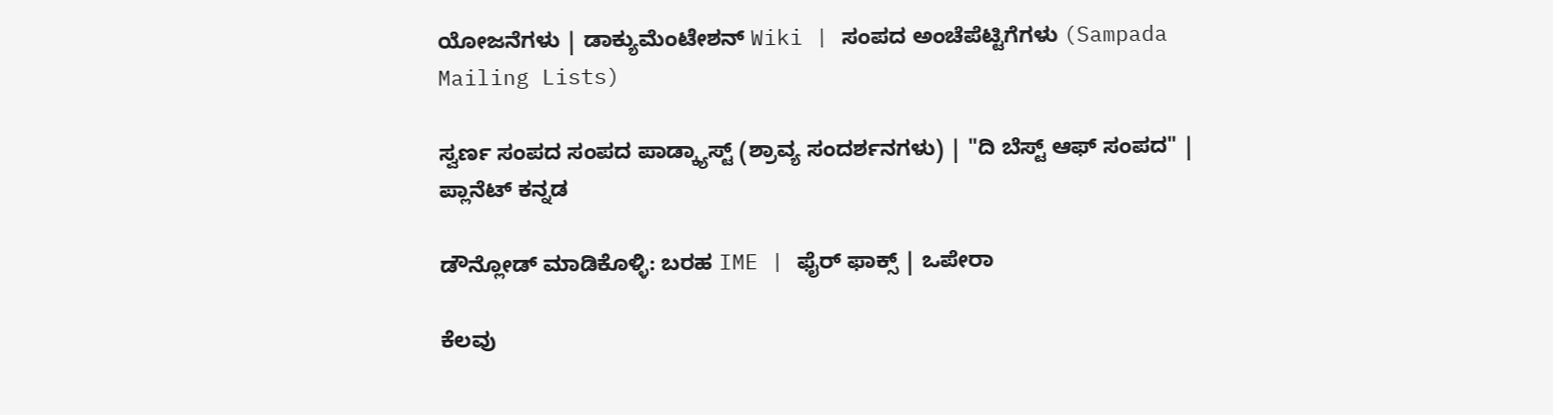ಯೋಜನೆಗಳು | ಡಾಕ್ಯುಮೆಂಟೇಶನ್ Wiki | ಸಂಪದ ಅಂಚೆಪೆಟ್ಟಿಗೆಗಳು (Sampada Mailing Lists)

ಸ್ವರ್ಣ ಸಂಪದ ಸಂಪದ ಪಾಡ್ಕ್ಯಾಸ್ಟ್ (ಶ್ರಾವ್ಯ ಸಂದರ್ಶನಗಳು) | "ದಿ ಬೆಸ್ಟ್ ಆಫ್ ಸಂಪದ" | ಪ್ಲಾನೆಟ್ ಕನ್ನಡ

ಡೌನ್ಲೋಡ್ ಮಾಡಿಕೊಳ್ಳಿ: ಬರಹ IME | ಫೈರ್ ಫಾಕ್ಸ್ | ಒಪೇರಾ

ಕೆಲವು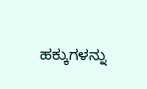ಹಕ್ಕುಗಳನ್ನು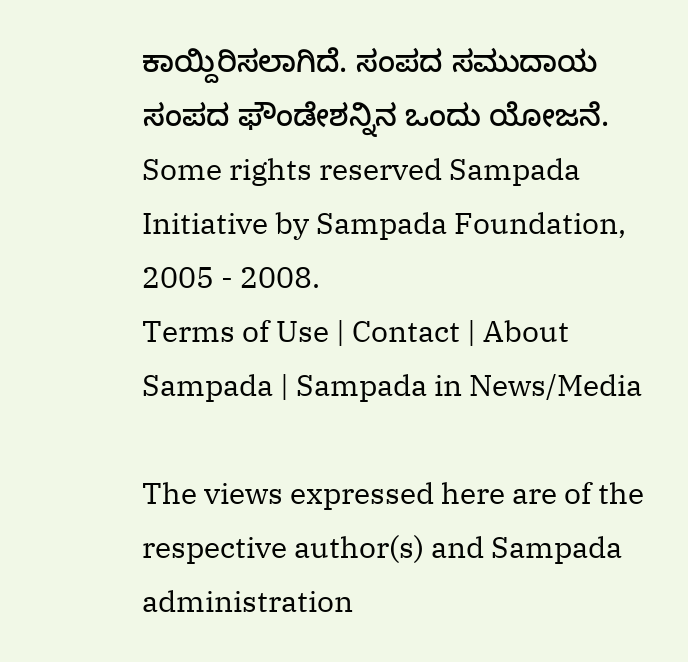ಕಾಯ್ದಿರಿಸಲಾಗಿದೆ. ಸಂಪದ ಸಮುದಾಯ ಸಂಪದ ಫೌಂಡೇಶನ್ನಿನ ಒಂದು ಯೋಜನೆ.
Some rights reserved Sampada Initiative by Sampada Foundation, 2005 - 2008.
Terms of Use | Contact | About Sampada | Sampada in News/Media

The views expressed here are of the respective author(s) and Sampada administration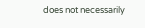does not necessarily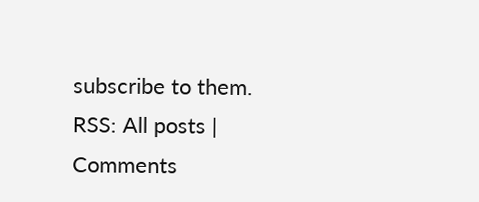subscribe to them.
RSS: All posts | Comments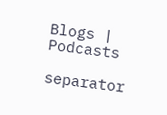Blogs | Podcasts

separator